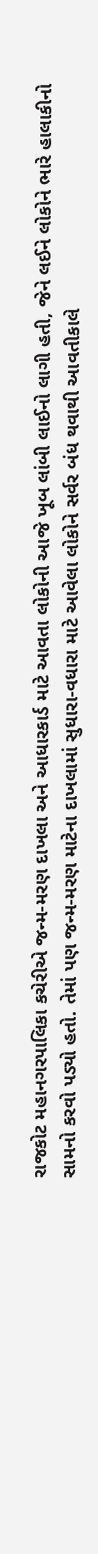રાજકોટ મહાનગરપાલિકા કચેરીએ જન્મ-મરણ દાખલા અને આધારકાર્ડ માટે આવતા લોકોની આજે ખૂબ લાંબી લાઈનો લાગી હતી, જેને લઈને લોકોને ભારે હાલાકીનો સામનો કરવો પડ્યો હતો. તેમાં પણ જન્મ-મરણ માટેના દાખલામાં સુધારા-વધારા માટે આવેલા લોકોને સર્વર બંધ થવાથી આવતીકાલે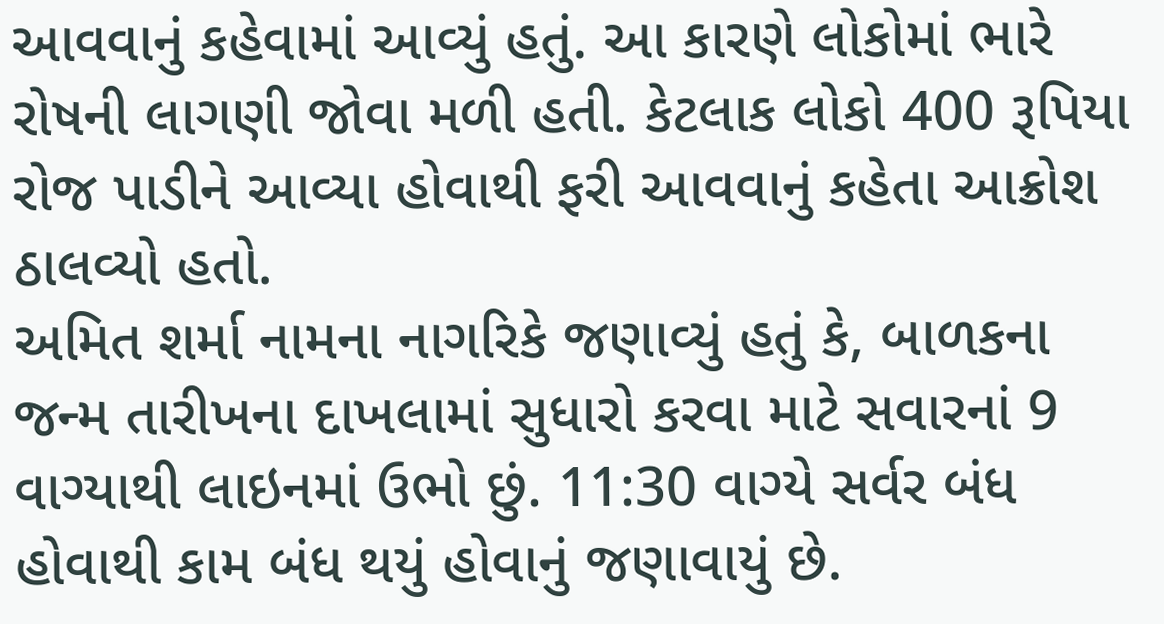આવવાનું કહેવામાં આવ્યું હતું. આ કારણે લોકોમાં ભારે રોષની લાગણી જોવા મળી હતી. કેટલાક લોકો 400 રૂપિયા રોજ પાડીને આવ્યા હોવાથી ફરી આવવાનું કહેતા આક્રોશ ઠાલવ્યો હતો.
અમિત શર્મા નામના નાગરિકે જણાવ્યું હતું કે, બાળકના જન્મ તારીખના દાખલામાં સુધારો કરવા માટે સવારનાં 9 વાગ્યાથી લાઇનમાં ઉભો છું. 11:30 વાગ્યે સર્વર બંધ હોવાથી કામ બંધ થયું હોવાનું જણાવાયું છે.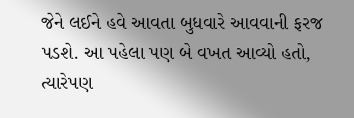જેને લઈને હવે આવતા બુધવારે આવવાની ફરજ પડશે. આ પહેલા પણ બે વખત આવ્યો હતો, ત્યારેપણ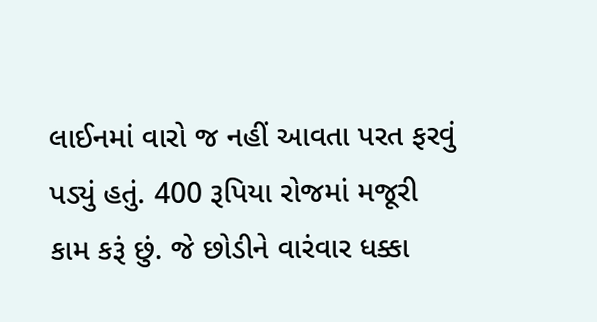લાઈનમાં વારો જ નહીં આવતા પરત ફરવું પડ્યું હતું. 400 રૂપિયા રોજમાં મજૂરી કામ કરૂં છું. જે છોડીને વારંવાર ધક્કા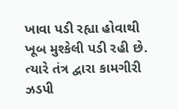ખાવા પડી રહ્યા હોવાથી ખૂબ મુશ્કેલી પડી રહી છે. ત્યારે તંત્ર દ્વારા કામગીરી ઝડપી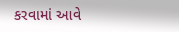કરવામાં આવે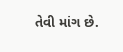તેવી માંગ છે.